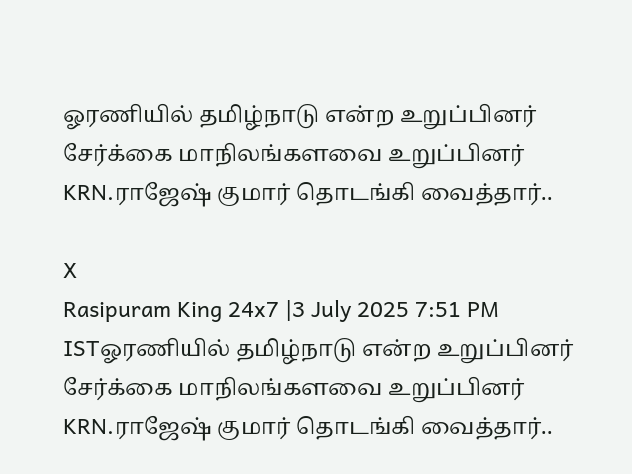ஓரணியில் தமிழ்நாடு என்ற உறுப்பினர் சேர்க்கை மாநிலங்களவை உறுப்பினர் KRN.ராஜேஷ் குமார் தொடங்கி வைத்தார்..

X
Rasipuram King 24x7 |3 July 2025 7:51 PM ISTஓரணியில் தமிழ்நாடு என்ற உறுப்பினர் சேர்க்கை மாநிலங்களவை உறுப்பினர் KRN.ராஜேஷ் குமார் தொடங்கி வைத்தார்..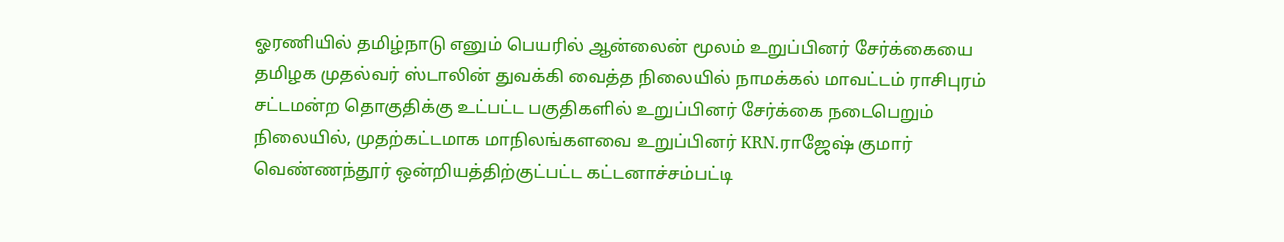ஓரணியில் தமிழ்நாடு எனும் பெயரில் ஆன்லைன் மூலம் உறுப்பினர் சேர்க்கையை தமிழக முதல்வர் ஸ்டாலின் துவக்கி வைத்த நிலையில் நாமக்கல் மாவட்டம் ராசிபுரம் சட்டமன்ற தொகுதிக்கு உட்பட்ட பகுதிகளில் உறுப்பினர் சேர்க்கை நடைபெறும் நிலையில், முதற்கட்டமாக மாநிலங்களவை உறுப்பினர் KRN.ராஜேஷ் குமார் வெண்ணந்தூர் ஒன்றியத்திற்குட்பட்ட கட்டனாச்சம்பட்டி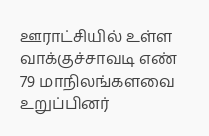ஊராட்சியில் உள்ள வாக்குச்சாவடி எண் 79 மாநிலங்களவை உறுப்பினர்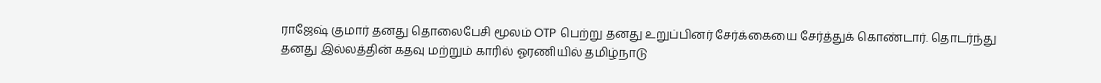ராஜேஷ் குமார் தனது தொலைபேசி மூலம் OTP பெற்று தனது உறுப்பினர் சேர்க்கையை சேர்த்துக் கொண்டார். தொடர்ந்து தனது இல்லத்தின் கதவு மற்றும் காரில் ஓரணியில் தமிழ்நாடு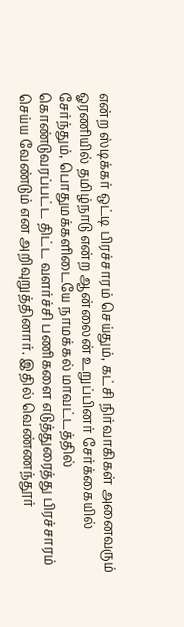என்ற ஸ்டிக்கர் ஒட்டி பிரச்சாரம் செய்தும், கட்சி நிர்வாகிகள் அனைவரும் ஓரணியில் தமிழ்நாடு என்ற ஆன்லைன் உறுப்பினர் சேர்க்கையில் சேர்ந்தும், பொதுமக்களிடையே நாமக்கல் மாவட்டத்தில் கொண்டுவரப்பட்ட திட்ட வளர்ச்சி பணிகளை எடுத்துரைத்து பிரச்சாரம் செய்ய வேண்டும் என அறிவுறுத்தினார். இதில் வெண்ணந்தூர்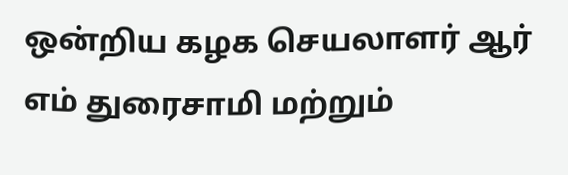ஒன்றிய கழக செயலாளர் ஆர் எம் துரைசாமி மற்றும்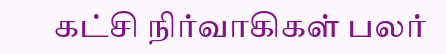கட்சி நிர்வாகிகள் பலர்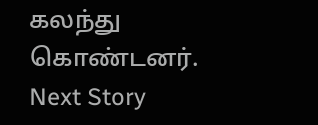கலந்து கொண்டனர்.
Next Story